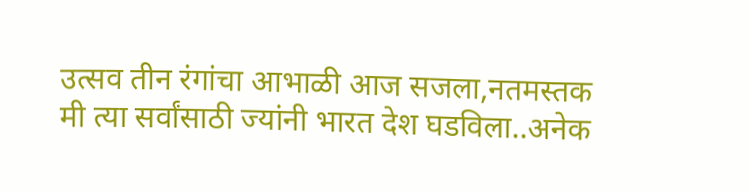उत्सव तीन रंगांचा आभाळी आज सजला,नतमस्तक मी त्या सर्वांसाठी ज्यांनी भारत देश घडविला..अनेक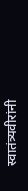स्वातंत्र्यवीरांनी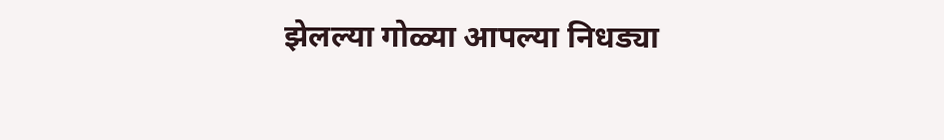झेलल्या गोळ्या आपल्या निधड्या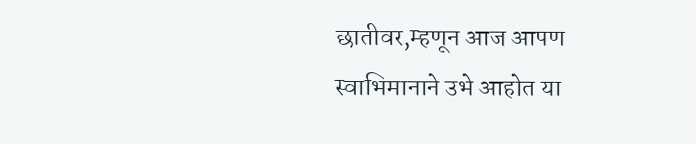छातीवर,म्हणून आज आपण स्वाभिमानाने उभे आहोत या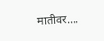मातीवर….